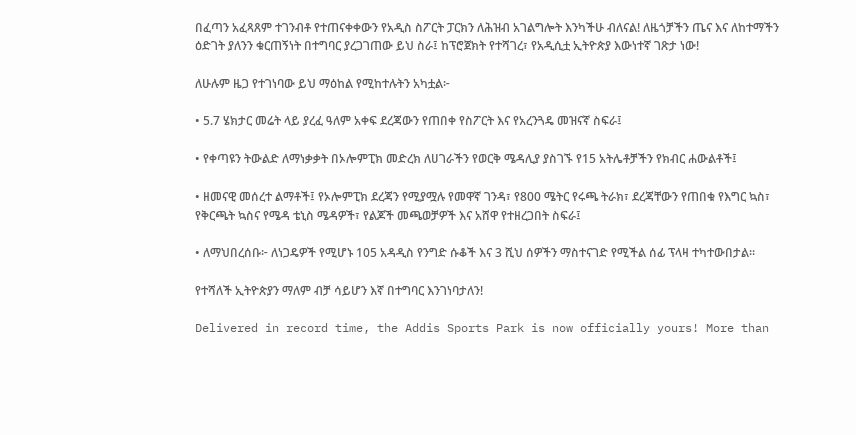በፈጣን አፈጻጸም ተገንብቶ የተጠናቀቀውን የአዲስ ስፖርት ፓርክን ለሕዝብ አገልግሎት እንካችሁ ብለናል! ለዜጎቻችን ጤና እና ለከተማችን ዕድገት ያለንን ቁርጠኝነት በተግባር ያረጋገጠው ይህ ስራ፤ ከፕሮጀክት የተሻገረ፣ የአዲሲቷ ኢትዮጵያ እውነተኛ ገጽታ ነው!

ለሁሉም ዜጋ የተገነባው ይህ ማዕከል የሚከተሉትን አካቷል፦

• 5.7 ሄክታር መሬት ላይ ያረፈ ዓለም አቀፍ ደረጃውን የጠበቀ የስፖርት እና የአረንጓዴ መዝናኛ ስፍራ፤

• የቀጣዩን ትውልድ ለማነቃቃት በኦሎምፒክ መድረክ ለሀገራችን የወርቅ ሜዳሊያ ያስገኙ የ15 አትሌቶቻችን የክብር ሐውልቶች፤

• ዘመናዊ መሰረተ ልማቶች፤ የኦሎምፒክ ደረጃን የሚያሟሉ የመዋኛ ገንዳ፣ የ800 ሜትር የሩጫ ትራክ፣ ደረጃቸውን የጠበቁ የእግር ኳስ፣ የቅርጫት ኳስና የሜዳ ቴኒስ ሜዳዎች፣ የልጆች መጫወቻዎች እና አሸዋ የተዘረጋበት ስፍራ፤

• ለማህበረሰቡ፦ ለነጋዴዎች የሚሆኑ 105 አዳዲስ የንግድ ሱቆች እና 3 ሺህ ሰዎችን ማስተናገድ የሚችል ሰፊ ፕላዛ ተካተውበታል።

የተሻለች ኢትዮጵያን ማለም ብቻ ሳይሆን እኛ በተግባር እንገነባታለን!

Delivered in record time, the Addis Sports Park is now officially yours! More than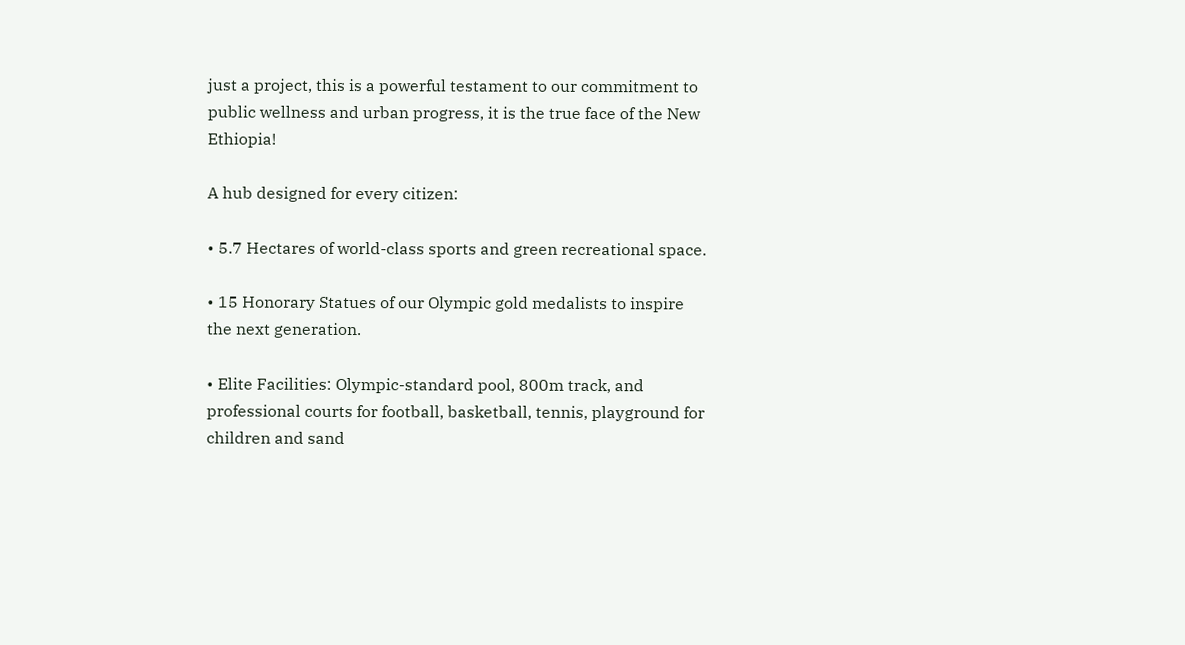just a project, this is a powerful testament to our commitment to public wellness and urban progress, it is the true face of the New Ethiopia!

A hub designed for every citizen:

• 5.7 Hectares of world-class sports and green recreational space.

• 15 Honorary Statues of our Olympic gold medalists to inspire the next generation.

• Elite Facilities: Olympic-standard pool, 800m track, and professional courts for football, basketball, tennis, playground for children and sand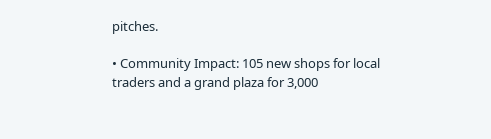pitches.

• Community Impact: 105 new shops for local traders and a grand plaza for 3,000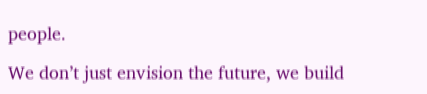people.

We don’t just envision the future, we build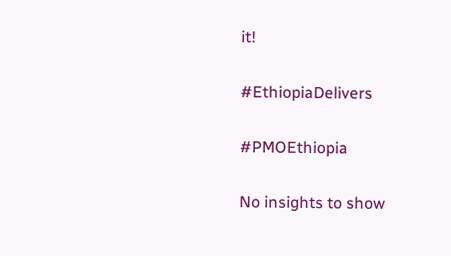it!

#EthiopiaDelivers

#PMOEthiopia

No insights to show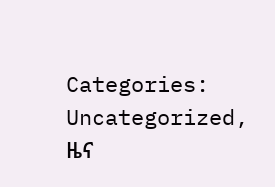Categories: Uncategorized, ዜና